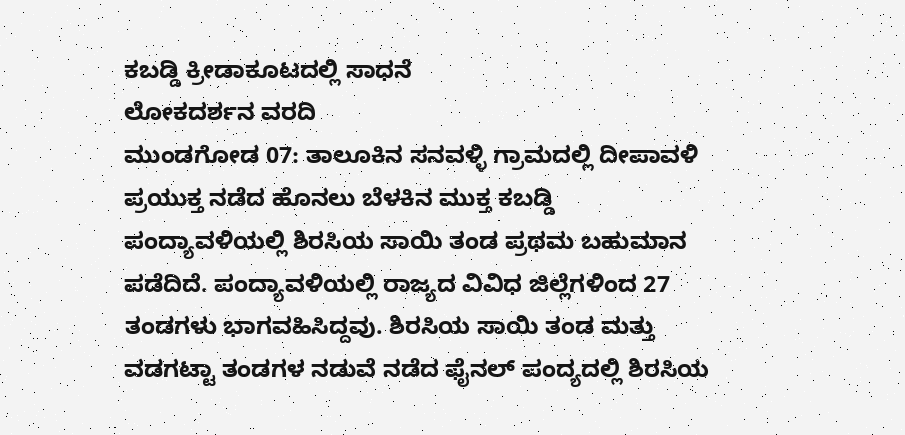ಕಬಡ್ಡಿ ಕ್ರೀಡಾಕೂಟದಲ್ಲಿ ಸಾಧನೆ
ಲೋಕದರ್ಶನ ವರದಿ
ಮುಂಡಗೋಡ 07: ತಾಲೂಕಿನ ಸನವಳ್ಳಿ ಗ್ರಾಮದಲ್ಲಿ ದೀಪಾವಳಿ ಪ್ರಯುಕ್ತ ನಡೆದ ಹೊನಲು ಬೆಳಕಿನ ಮುಕ್ತ ಕಬಡ್ಡಿ ಪಂದ್ಯಾವಳಿಯಲ್ಲಿ ಶಿರಸಿಯ ಸಾಯಿ ತಂಡ ಪ್ರಥಮ ಬಹುಮಾನ ಪಡೆದಿದೆ. ಪಂದ್ಯಾವಳಿಯಲ್ಲಿ ರಾಜ್ಯದ ವಿವಿಧ ಜಿಲ್ಲೆಗಳಿಂದ 27 ತಂಡಗಳು ಭಾಗವಹಿಸಿದ್ದವು. ಶಿರಸಿಯ ಸಾಯಿ ತಂಡ ಮತ್ತು ವಡಗಟ್ಟಾ ತಂಡಗಳ ನಡುವೆ ನಡೆದ ಫೈನಲ್ ಪಂದ್ಯದಲ್ಲಿ ಶಿರಸಿಯ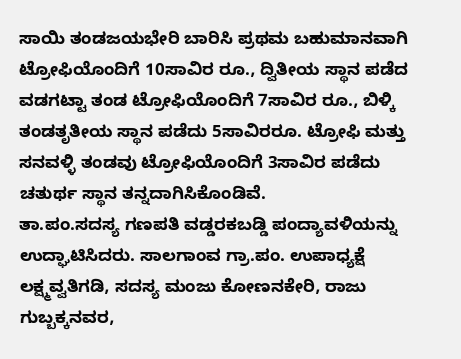ಸಾಯಿ ತಂಡಜಯಭೇರಿ ಬಾರಿಸಿ ಪ್ರಥಮ ಬಹುಮಾನವಾಗಿ ಟ್ರೋಫಿಯೊಂದಿಗೆ 10ಸಾವಿರ ರೂ., ದ್ವಿತೀಯ ಸ್ಥಾನ ಪಡೆದ ವಡಗಟ್ಟಾ ತಂಡ ಟ್ರೋಫಿಯೊಂದಿಗೆ 7ಸಾವಿರ ರೂ., ಬಿಳ್ಕಿ ತಂಡತೃತೀಯ ಸ್ಥಾನ ಪಡೆದು 5ಸಾವಿರರೂ. ಟ್ರೋಫಿ ಮತ್ತು ಸನವಳ್ಳಿ ತಂಡವು ಟ್ರೋಫಿಯೊಂದಿಗೆ 3ಸಾವಿರ ಪಡೆದು ಚತುರ್ಥ ಸ್ಥಾನ ತನ್ನದಾಗಿಸಿಕೊಂಡಿವೆ.
ತಾ.ಪಂ.ಸದಸ್ಯ ಗಣಪತಿ ವಡ್ಡರಕಬಡ್ಡಿ ಪಂದ್ಯಾವಳಿಯನ್ನು ಉದ್ಘಾಟಿಸಿದರು. ಸಾಲಗಾಂವ ಗ್ರಾ.ಪಂ. ಉಪಾಧ್ಯಕ್ಷೆ ಲಕ್ಷ್ಮವ್ವತಿಗಡಿ, ಸದಸ್ಯ ಮಂಜು ಕೋಣನಕೇರಿ, ರಾಜು ಗುಬ್ಬಕ್ಕನವರ,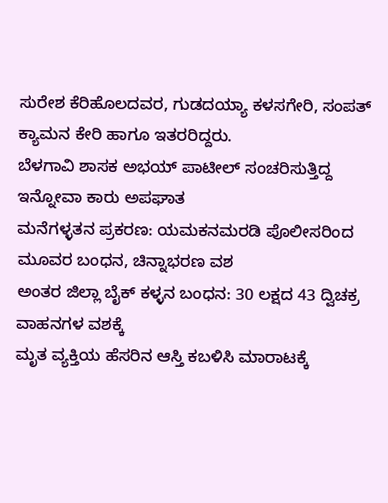ಸುರೇಶ ಕೆರಿಹೊಲದವರ, ಗುಡದಯ್ಯಾ ಕಳಸಗೇರಿ, ಸಂಪತ್ ಕ್ಯಾಮನ ಕೇರಿ ಹಾಗೂ ಇತರರಿದ್ದರು.
ಬೆಳಗಾವಿ ಶಾಸಕ ಅಭಯ್ ಪಾಟೀಲ್ ಸಂಚರಿಸುತ್ತಿದ್ದ ಇನ್ನೋವಾ ಕಾರು ಅಪಘಾತ
ಮನೆಗಳ್ಳತನ ಪ್ರಕರಣ: ಯಮಕನಮರಡಿ ಪೊಲೀಸರಿಂದ ಮೂವರ ಬಂಧನ, ಚಿನ್ನಾಭರಣ ವಶ
ಅಂತರ ಜಿಲ್ಲಾ ಬೈಕ್ ಕಳ್ಳನ ಬಂಧನ: 30 ಲಕ್ಷದ 43 ದ್ವಿಚಕ್ರ ವಾಹನಗಳ ವಶಕ್ಕೆ
ಮೃತ ವ್ಯಕ್ತಿಯ ಹೆಸರಿನ ಆಸ್ತಿ ಕಬಳಿಸಿ ಮಾರಾಟಕ್ಕೆ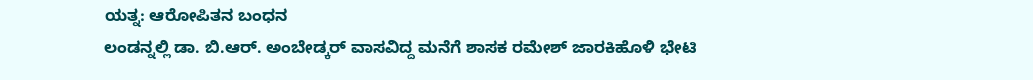ಯತ್ನ: ಆರೋಪಿತನ ಬಂಧನ
ಲಂಡನ್ನಲ್ಲಿ ಡಾ. ಬಿ.ಆರ್. ಅಂಬೇಡ್ಕರ್ ವಾಸವಿದ್ದ ಮನೆಗೆ ಶಾಸಕ ರಮೇಶ್ ಜಾರಕಿಹೊಳಿ ಭೇಟಿ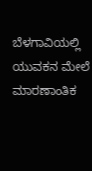ಬೆಳಗಾವಿಯಲ್ಲಿ ಯುವಕನ ಮೇಲೆ ಮಾರಣಾಂತಿಕ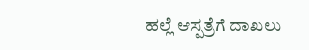ಹಲ್ಲೆ ಆಸ್ಪತ್ರೆಗೆ ದಾಖಲು